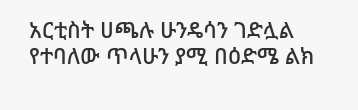አርቲስት ሀጫሉ ሁንዴሳን ገድሏል የተባለው ጥላሁን ያሚ በዕድሜ ልክ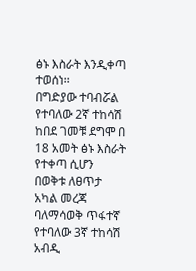ፅኑ እስራት እንዲቀጣ ተወሰነ፡፡
በግድያው ተባብሯል የተባለው 2ኛ ተከሳሽ ከበደ ገመቹ ደግሞ በ 18 አመት ፅኑ እስራት የተቀጣ ሲሆን በወቅቱ ለፀጥታ አካል መረጃ ባለማሳወቅ ጥፋተኛ የተባለው 3ኛ ተከሳሽ አብዲ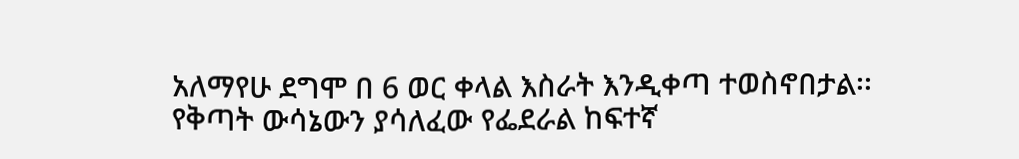አለማየሁ ደግሞ በ 6 ወር ቀላል እስራት እንዲቀጣ ተወስኖበታል፡፡
የቅጣት ውሳኔውን ያሳለፈው የፌደራል ከፍተኛ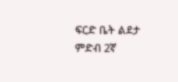ፍርድ ቤት ልደታ ምድብ 2ኛ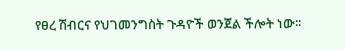የፀረ ሽብርና የህገመንግስት ጉዳዮች ወንጀል ችሎት ነው፡፡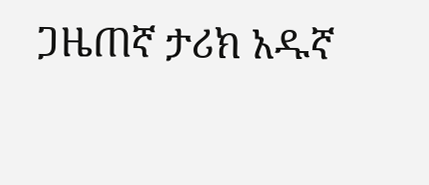ጋዜጠኛ ታሪክ አዱኛ